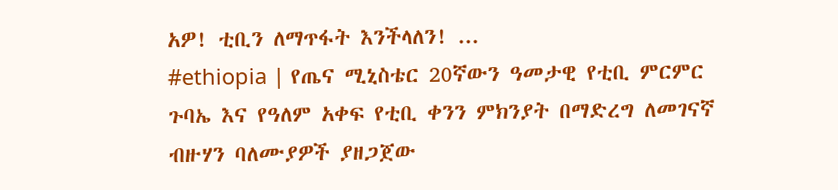አዎ! ቲቢን ለማጥፋት እንችላለን! ...
#ethiopia | የጤና ሚኒስቴር 20ኛውን ዓመታዊ የቲቢ ምርምር ጉባኤ እና የዓለም አቀፍ የቲቢ ቀንን ምክንያት በማድረግ ለመገናኛ ብዙሃን ባለሙያዎች ያዘጋጀው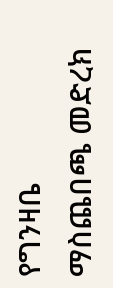የግንዛቤ ማስጨበጫ መድረክ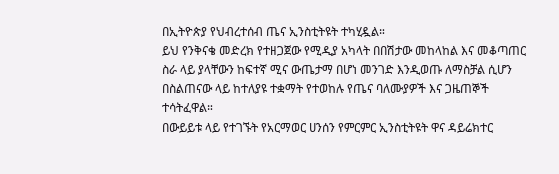በኢትዮጵያ የህብረተሰብ ጤና ኢንስቲትዩት ተካሂዷል።
ይህ የንቅናቄ መድረክ የተዘጋጀው የሚዲያ አካላት በበሽታው መከላከል እና መቆጣጠር ስራ ላይ ያላቸውን ከፍተኛ ሚና ውጤታማ በሆነ መንገድ እንዲወጡ ለማስቻል ሲሆን በስልጠናው ላይ ከተለያዩ ተቋማት የተወከሉ የጤና ባለሙያዎች እና ጋዜጠኞች ተሳትፈዋል።
በውይይቱ ላይ የተገኙት የአርማወር ሀንሰን የምርምር ኢንስቲትዩት ዋና ዳይሬክተር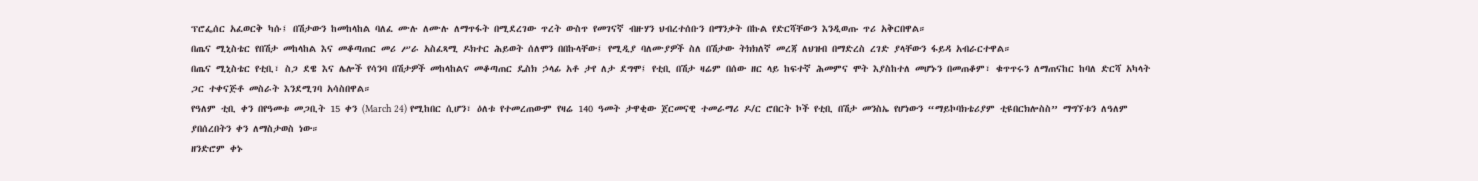ፕሮፌሰር አፈወርቅ ካሱ፤ በሽታውን ከመከላከል ባለፈ ሙሉ ለሙሉ ለማጥፋት በሚደረገው ጥረት ውስጥ የመገናኛ ብዙሃን ህብረተሰቡን በማንቃት በኩል የድርሻቸውን እንዲወጡ ጥሪ አቅርበዋል።
በጤና ሚኒስቴር የበሽታ መከላከል እና መቆጣጠር መሪ ሥራ አስፈጻሚ ዶክተር ሕይወት ሰለሞን በበኩላቸው፤ የሚዲያ ባለሙያዎች ስለ በሽታው ትክክለኛ መረጃ ለህዝብ በማድረስ ረገድ ያላቸውን ፋይዳ አብራርተዋል።
በጤና ሚኒስቴር የቲቢ፣ ስጋ ደዌ እና ሌሎች የሳንባ በሽታዎች መከላከልና መቆጣጠር ዴስክ ኃላፊ አቶ ታየ ለታ ደግሞ፤ የቲቢ በሽታ ዛሬም በሰው ዘር ላይ ከፍተኛ ሕመምና ሞት እያስከተለ መሆኑን በመጠቆም፣ ቁጥጥሩን ለማጠናከር ከባለ ድርሻ አካላት ጋር ተቀናጅቶ መስራት እንደሚገባ አሳስበዋል።
የዓለም ቲቢ ቀን በየዓመቱ መጋቢት 15 ቀን (March 24) የሚከበር ሲሆን፣ ዕለቱ የተመረጠውም የዛሬ 140 ዓመት ታዋቂው ጀርመናዊ ተመራማሪ ዶ/ር ሮበርት ኮች የቲቢ በሽታ መንስኤ የሆነውን “ማይኮባክቴሪያም ቲዩበርክሎስስ” ማግኘቱን ለዓለም ያበሰረበትን ቀን ለማስታወስ ነው።
ዘንድሮም ቀኑ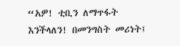“አዎ! ቲቢን ለማጥፋት እንችላለን! በመንግስት መሪነት፤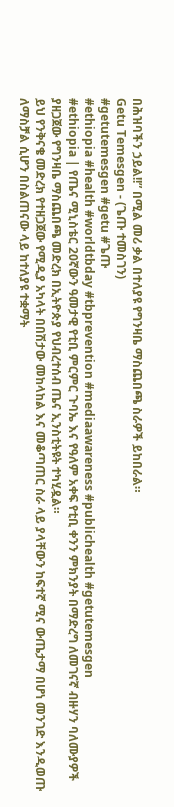በሕዝባችን ኃይል!!” በሚል መሪ ቃል በተለያዩ የግንዛቤ ማስጨበጫ ስራዎች ይከበራል።
Getu Temesgen - (ጌጡ ተመስገን)
#getutemesgen #getu #ጌጡ
#ethiopia #health #worldtbday #tbprevention #mediaawareness #publichealth #getutemesgen
#ethiopia | የጤና ሚኒስቴር 20ኛውን ዓመታዊ የቲቢ ምርምር ጉባኤ እና የዓለም አቀፍ የቲቢ ቀንን ምክንያት በማድረግ ለመገናኛ ብዙሃን ባለሙያዎች ያዘጋጀው የግንዛቤ ማስጨበጫ መድረክ በኢትዮጵያ የህብረተሰብ ጤና ኢንስቲትዩት ተካሂዷል።
ይህ የንቅናቄ መድረክ የተዘጋጀው የሚዲያ አካላት በበሽታው መከላከል እና መቆጣጠር ስራ ላይ ያላቸውን ከፍተኛ ሚና ውጤታማ በሆነ መንገድ እንዲወጡ ለማስቻል ሲሆን በስልጠናው ላይ ከተለያዩ ተቋማት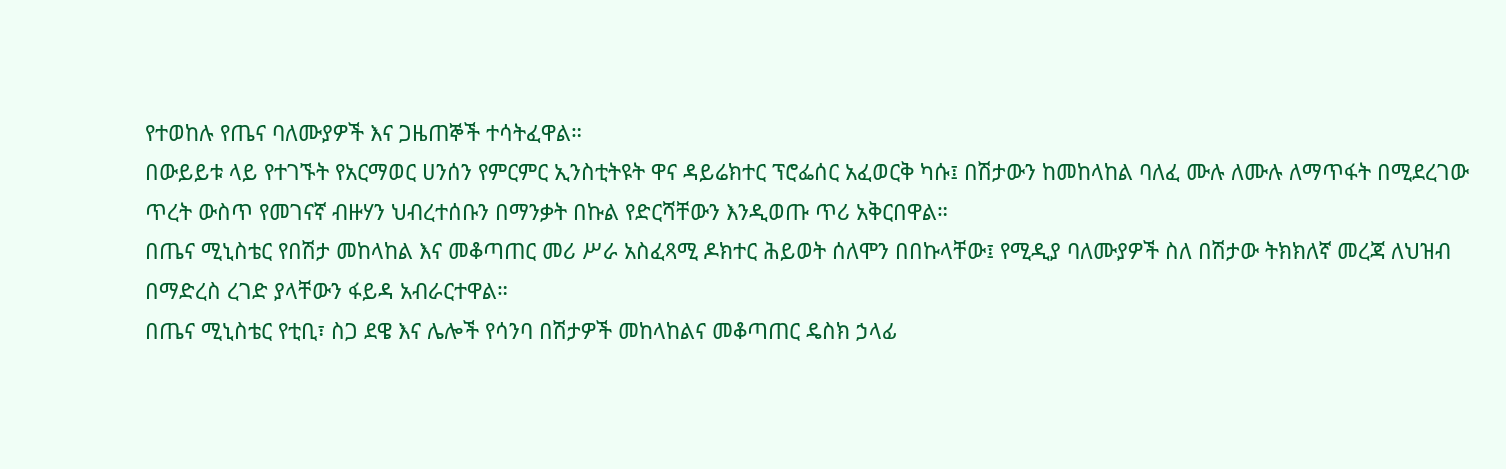የተወከሉ የጤና ባለሙያዎች እና ጋዜጠኞች ተሳትፈዋል።
በውይይቱ ላይ የተገኙት የአርማወር ሀንሰን የምርምር ኢንስቲትዩት ዋና ዳይሬክተር ፕሮፌሰር አፈወርቅ ካሱ፤ በሽታውን ከመከላከል ባለፈ ሙሉ ለሙሉ ለማጥፋት በሚደረገው ጥረት ውስጥ የመገናኛ ብዙሃን ህብረተሰቡን በማንቃት በኩል የድርሻቸውን እንዲወጡ ጥሪ አቅርበዋል።
በጤና ሚኒስቴር የበሽታ መከላከል እና መቆጣጠር መሪ ሥራ አስፈጻሚ ዶክተር ሕይወት ሰለሞን በበኩላቸው፤ የሚዲያ ባለሙያዎች ስለ በሽታው ትክክለኛ መረጃ ለህዝብ በማድረስ ረገድ ያላቸውን ፋይዳ አብራርተዋል።
በጤና ሚኒስቴር የቲቢ፣ ስጋ ደዌ እና ሌሎች የሳንባ በሽታዎች መከላከልና መቆጣጠር ዴስክ ኃላፊ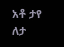አቶ ታየ ለታ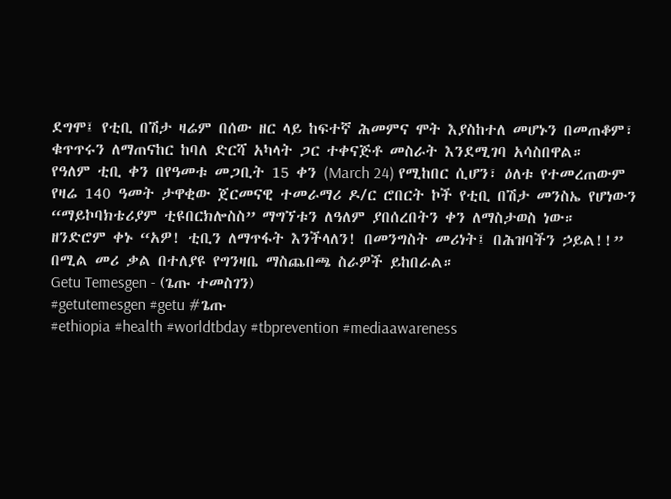ደግሞ፤ የቲቢ በሽታ ዛሬም በሰው ዘር ላይ ከፍተኛ ሕመምና ሞት እያስከተለ መሆኑን በመጠቆም፣ ቁጥጥሩን ለማጠናከር ከባለ ድርሻ አካላት ጋር ተቀናጅቶ መስራት እንደሚገባ አሳስበዋል።
የዓለም ቲቢ ቀን በየዓመቱ መጋቢት 15 ቀን (March 24) የሚከበር ሲሆን፣ ዕለቱ የተመረጠውም የዛሬ 140 ዓመት ታዋቂው ጀርመናዊ ተመራማሪ ዶ/ር ሮበርት ኮች የቲቢ በሽታ መንስኤ የሆነውን “ማይኮባክቴሪያም ቲዩበርክሎስስ” ማግኘቱን ለዓለም ያበሰረበትን ቀን ለማስታወስ ነው።
ዘንድሮም ቀኑ “አዎ! ቲቢን ለማጥፋት እንችላለን! በመንግስት መሪነት፤ በሕዝባችን ኃይል!!” በሚል መሪ ቃል በተለያዩ የግንዛቤ ማስጨበጫ ስራዎች ይከበራል።
Getu Temesgen - (ጌጡ ተመስገን)
#getutemesgen #getu #ጌጡ
#ethiopia #health #worldtbday #tbprevention #mediaawareness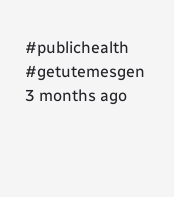#publichealth #getutemesgen
3 months ago